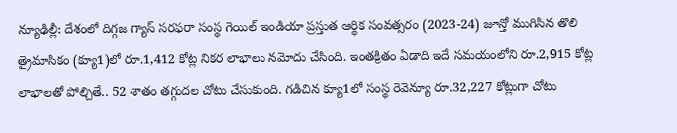న్యూఢిల్లీ: దేశంలో దిగ్గజ గ్యాస్ సరఫరా సంస్థ గెయిల్ ఇండియా ప్రస్తుత ఆర్థిక సంవత్సరం (2023-24) జూన్తో ముగిసిన తొలి త్రైమాసికం (క్యూ1)లో రూ.1,412 కోట్ల నికర లాభాలు నమోదు చేసింది. ఇంతక్రితం ఏడాది ఇదే సమయంలోని రూ.2,915 కోట్ల లాభాలతో పోల్చితే.. 52 శాతం తగ్గుదల చోటు చేసుకుంది. గడిచిన క్యూ1లో సంస్థ రెవెన్యూ రూ.32,227 కోట్లుగా చోటు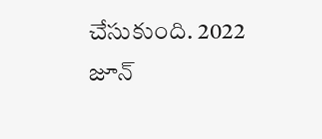చేసుకుంది. 2022 జూన్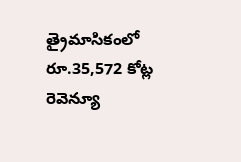త్రైమాసికంలో రూ.35,572 కోట్ల రెవెన్యూ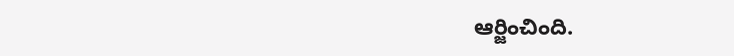ఆర్జించింది.